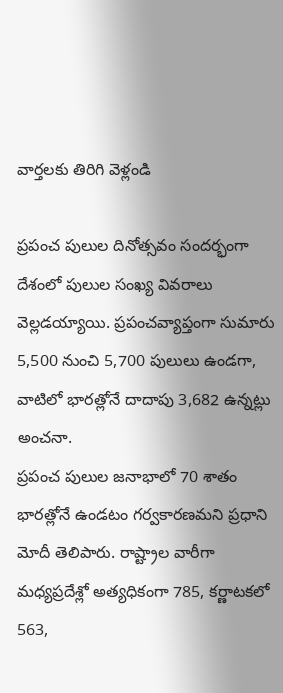వార్తలకు తిరిగి వెళ్లండి

ప్రపంచ పులుల దినోత్సవం సందర్భంగా దేశంలో పులుల సంఖ్య వివరాలు వెల్లడయ్యాయి. ప్రపంచవ్యాప్తంగా సుమారు 5,500 నుంచి 5,700 పులులు ఉండగా, వాటిలో భారత్లోనే దాదాపు 3,682 ఉన్నట్లు అంచనా.
ప్రపంచ పులుల జనాభాలో 70 శాతం భారత్లోనే ఉండటం గర్వకారణమని ప్రధాని మోదీ తెలిపారు. రాష్ట్రాల వారీగా మధ్యప్రదేశ్లో అత్యధికంగా 785, కర్ణాటకలో 563,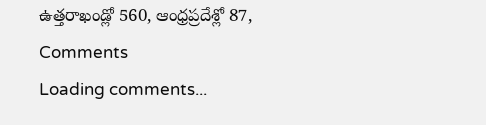ఉత్తరాఖండ్లో 560, ఆంధ్రప్రదేశ్లో 87,
Comments
Loading comments...